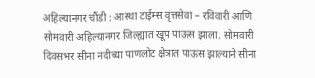अहिल्यानगर चौंडी : आस्था टाईम्स वृत्तसेवा – रविवारी आणि सोमवारी अहिल्यानगर जिल्ह्यात खूप पाऊस झाला. सोमवारी दिवसभर सीना नदीच्या पाणलोट क्षेत्रात पाऊस झाल्याने सीना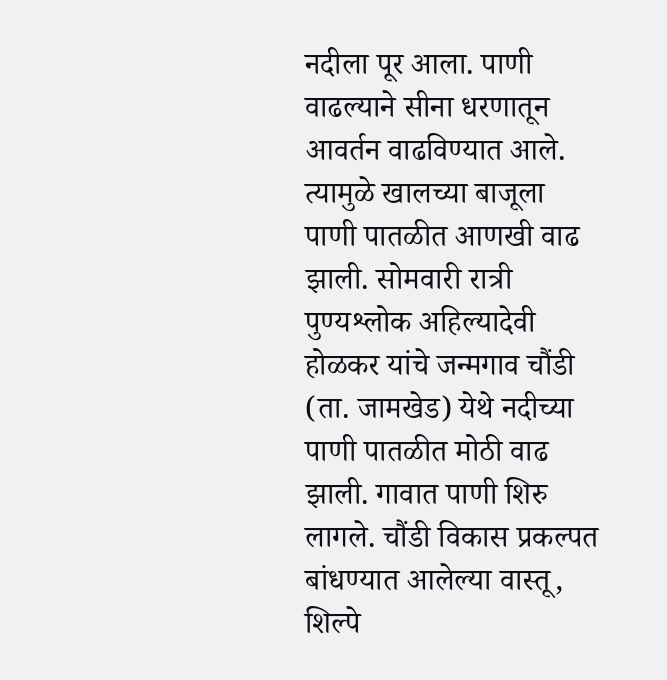नदीला पूर आला. पाणी वाढल्याने सीना धरणातून आवर्तन वाढविण्यात आले.
त्यामुळे खालच्या बाजूला पाणी पातळीत आणखी वाढ झाली. सोमवारी रात्री पुण्यश्लोक अहिल्यादेवी होळकर यांचे जन्मगाव चौंडी (ता. जामखेड) येथे नदीच्या पाणी पातळीत मोठी वाढ झाली. गावात पाणी शिरु लागले. चौंडी विकास प्रकल्पत बांधण्यात आलेल्या वास्तू, शिल्पे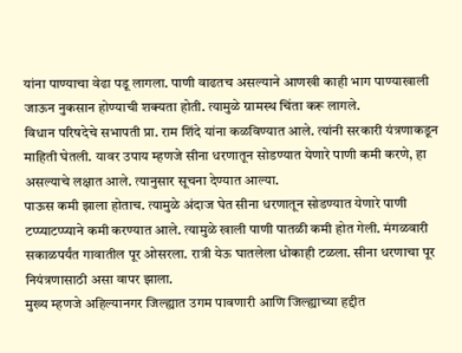यांना पाण्याचा वेढा पडू लागला. पाणी वाढतच असल्याने आणखी काही भाग पाण्याखाली जाऊन नुकसान होण्याची शक्यता होती. त्यामुळे ग्रामस्थ चिंता करू लागले.
विधान परिषदेचे सभापती प्रा. राम शिंदे यांना कळविण्यात आले. त्यांनी सरकारी यंत्रणाकडून माहिती घेतली. यावर उपाय म्हणजे सीना धरणातून सोडण्यात येणारे पाणी कमी करणे, हा असल्याचे लक्षात आले. त्यानुसार सूचना देण्यात आल्या.
पाऊस कमी झाला होताच. त्यामुळे अंदाज घेत सीना धरणातून सोडण्यात येणारे पाणी टप्प्याटप्प्याने कमी करण्यात आले. त्यामुळे खाली पाणी पातळी कमी होत गेली. मंगळवारी सकाळपर्यंत गावातील पूर ओसरला. रात्री येऊ घातलेला धोकाही टळला. सीना धरणाचा पूर नियंत्रणासाठी असा वापर झाला.
मुख्य म्हणजे अहिल्यानगर जिल्ह्यात उगम पावणारी आणि जिल्ह्याच्या हद्दीत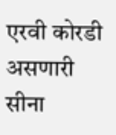एरवी कोरडी असणारी सीना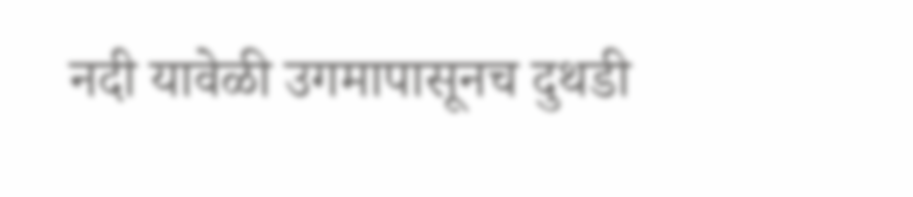नदी यावेळी उगमापासूनच दुथडी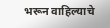भरून वाहिल्याचे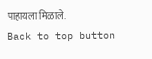पाहायला मिळाले.
Back to top button